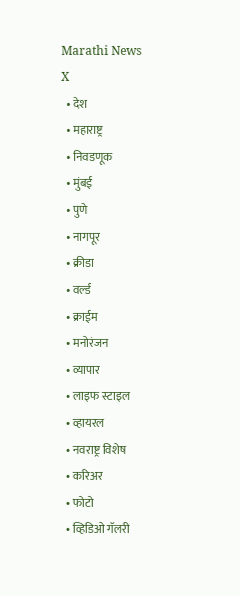Marathi News
X
  • देश
  • महाराष्ट्र
  • निवडणूक
  • मुंबई
  • पुणे
  • नागपूर
  • क्रीडा
  • वर्ल्ड
  • क्राईम
  • मनोरंजन
  • व्यापार
  • लाइफ स्टाइल
  • व्हायरल
  • नवराष्ट्र विशेष
  • करिअर
  • फोटो
  • व्हिडिओ गॅलरी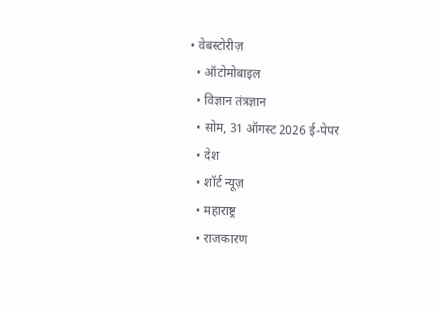• वेबस्टोरीज़
  • ऑटोमोबाइल
  • विज्ञान तंत्रज्ञान
  • सोम, 31 ऑगस्ट 2026 ई-पेपर
  • देश
  • शॉर्ट न्यूज़
  • महाराष्ट्र
  • राजकारण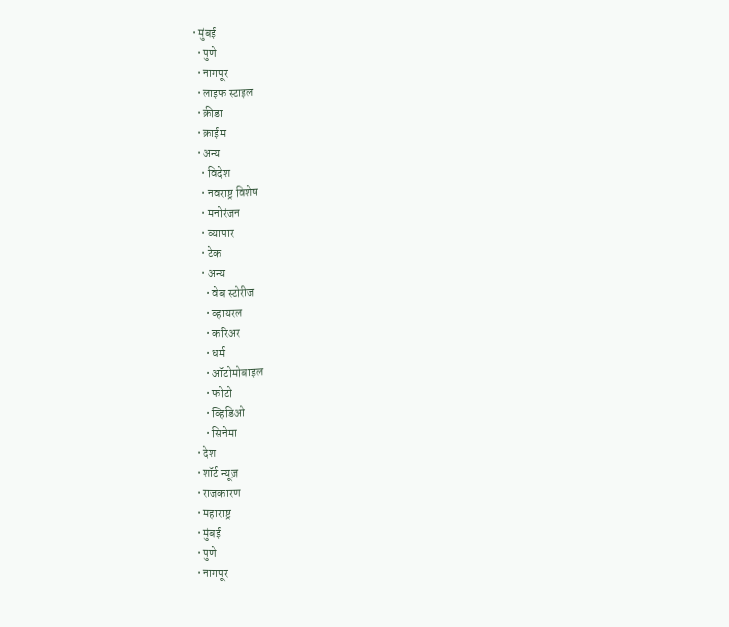• मुंबई
  • पुणे
  • नागपूर
  • लाइफ स्टाइल
  • क्रीडा
  • क्राईम
  • अन्य
    • विदेश
    • नवराष्ट्र विशेष
    • मनोरंजन
    • व्यापार
    • टेक
    • अन्य
      • वेब स्टोरीज
      • व्हायरल
      • करिअर
      • धर्म
      • ऑटोमोबाइल
      • फोटो
      • व्हिडिओ
      • सिनेमा
  • देश
  • शॉर्ट न्यूज़
  • राजकारण
  • महाराष्ट्र
  • मुंबई
  • पुणे
  • नागपूर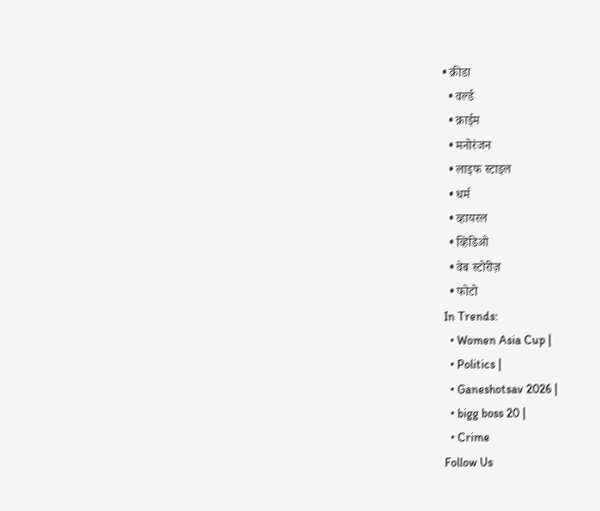• क्रीडा
  • वर्ल्ड
  • क्राईम
  • मनोरंजन
  • लाइफ स्टाइल
  • धर्म
  • व्हायरल
  • व्हिडिओ
  • वेब स्टोरीज़
  • फोटो
In Trends:
  • Women Asia Cup |
  • Politics |
  • Ganeshotsav 2026 |
  • bigg boss 20 |
  • Crime
Follow Us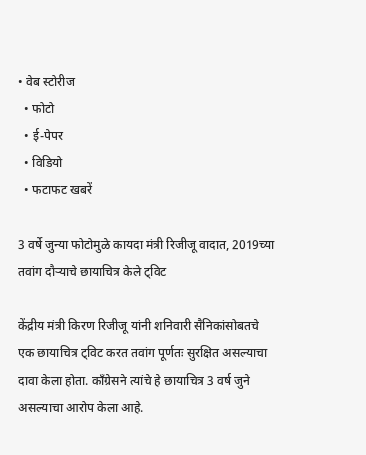• वेब स्टोरीज
  • फोटो
  • ई-पेपर
  • विडियो
  • फटाफट खबरें

3 वर्षे जुन्या फोटोमुळे कायदा मंत्री रिजीजू वादात, 2019च्या तवांग दौऱ्याचे छायाचित्र केले ट्विट

केंद्रीय मंत्री किरण रिजीजू यांनी शनिवारी सैनिकांसोबतचे एक छायाचित्र ट्विट करत तवांग पूर्णतः सुरक्षित असल्याचा दावा केला होता. काँग्रेसने त्यांचे हे छायाचित्र 3 वर्ष जुने असल्याचा आरोप केला आहे.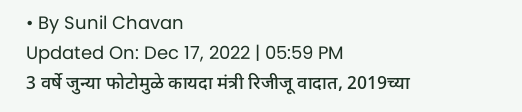• By Sunil Chavan
Updated On: Dec 17, 2022 | 05:59 PM
3 वर्षे जुन्या फोटोमुळे कायदा मंत्री रिजीजू वादात, 2019च्या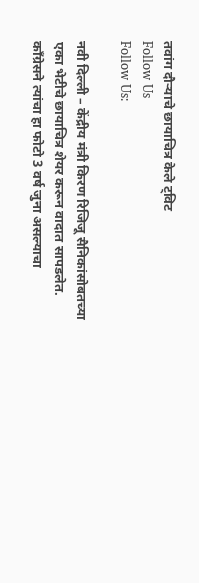तवांग दौऱ्याचे छायाचित्र केले ट्विट
Follow Us
Follow Us:

नवी दिल्ली – केंद्रीय मंत्री किरण रिजिजू सैनिकांसोबतच्या एका भेटीचे छायाचित्र शेयर करून वादात सापडलेत. काँग्रेसने त्यांचा हा फोटो 3 वर्ष जुना असल्याचा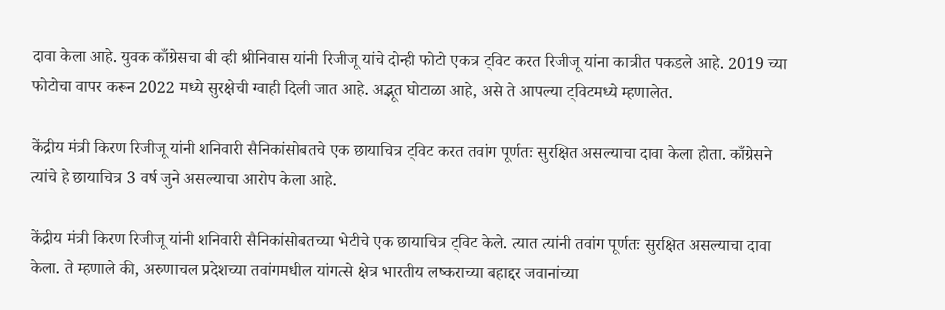दावा केला आहे. युवक काँग्रेसचा बी व्ही श्रीनिवास यांनी रिजीजू यांचे दोन्ही फोटो एकत्र ट्विट करत रिजीजू यांना कात्रीत पकडले आहे. 2019 च्या फोटोचा वापर करून 2022 मध्ये सुरक्षेची ग्वाही दिली जात आहे. अद्भूत घोटाळा आहे, असे ते आपल्या ट्विटमध्ये म्हणालेत.

केंद्रीय मंत्री किरण रिजीजू यांनी शनिवारी सैनिकांसोबतचे एक छायाचित्र ट्विट करत तवांग पूर्णतः सुरक्षित असल्याचा दावा केला होता. काँग्रेसने त्यांचे हे छायाचित्र 3 वर्ष जुने असल्याचा आरोप केला आहे.

केंद्रीय मंत्री किरण रिजीजू यांनी शनिवारी सैनिकांसोबतच्या भेटीचे एक छायाचित्र ट्विट केले. त्यात त्यांनी तवांग पूर्णतः सुरक्षित असल्याचा दावा केला. ते म्हणाले की, अरुणाचल प्रदेशच्या तवांगमधील यांगत्से क्षेत्र भारतीय लष्कराच्या बहाद्दर जवानांच्या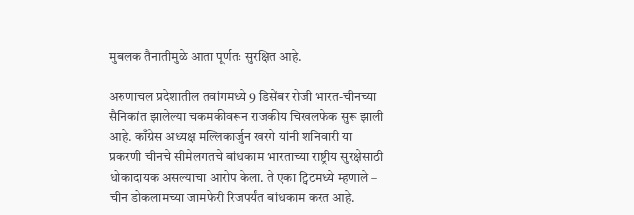मुबलक तैनातीमुळे आता पूर्णतः सुरक्षित आहे.

अरुणाचल प्रदेशातील तवांगमध्ये 9 डिसेंबर रोजी भारत-चीनच्या सैनिकांत झालेल्या चकमकीवरून राजकीय चिखलफेक सुरू झाली आहे. काँग्रेस अध्यक्ष मल्लिकार्जुन खरगे यांनी शनिवारी या प्रकरणी चीनचे सीमेलगतचे बांधकाम भारताच्या राष्ट्रीय सुरक्षेसाठी धोकादायक असल्याचा आरोप केला. ते एका ट्विटमध्ये म्हणाले – चीन डोकलामच्या जामफेरी रिजपर्यंत बांधकाम करत आहे.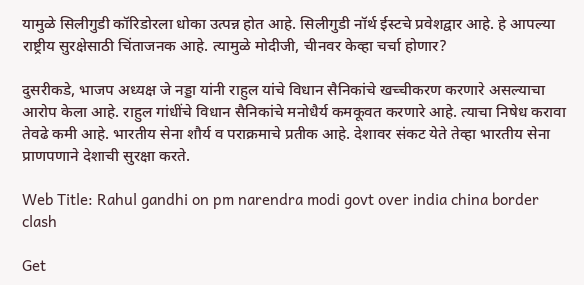यामुळे सिलीगुडी कॉरिडोरला धोका उत्पन्न होत आहे. सिलीगुडी नॉर्थ ईस्टचे प्रवेशद्वार आहे. हे आपल्या राष्ट्रीय सुरक्षेसाठी चिंताजनक आहे. त्यामुळे मोदीजी, चीनवर केव्हा चर्चा होणार?

दुसरीकडे, भाजप अध्यक्ष जे नड्डा यांनी राहुल यांचे विधान सैनिकांचे खच्चीकरण करणारे असल्याचा आरोप केला आहे. राहुल गांधींचे विधान सैनिकांचे मनोधैर्य कमकूवत करणारे आहे. त्याचा निषेध करावा तेवढे कमी आहे. भारतीय सेना शौर्य व पराक्रमाचे प्रतीक आहे. देशावर संकट येते तेव्हा भारतीय सेना प्राणपणाने देशाची सुरक्षा करते.

Web Title: Rahul gandhi on pm narendra modi govt over india china border clash

Get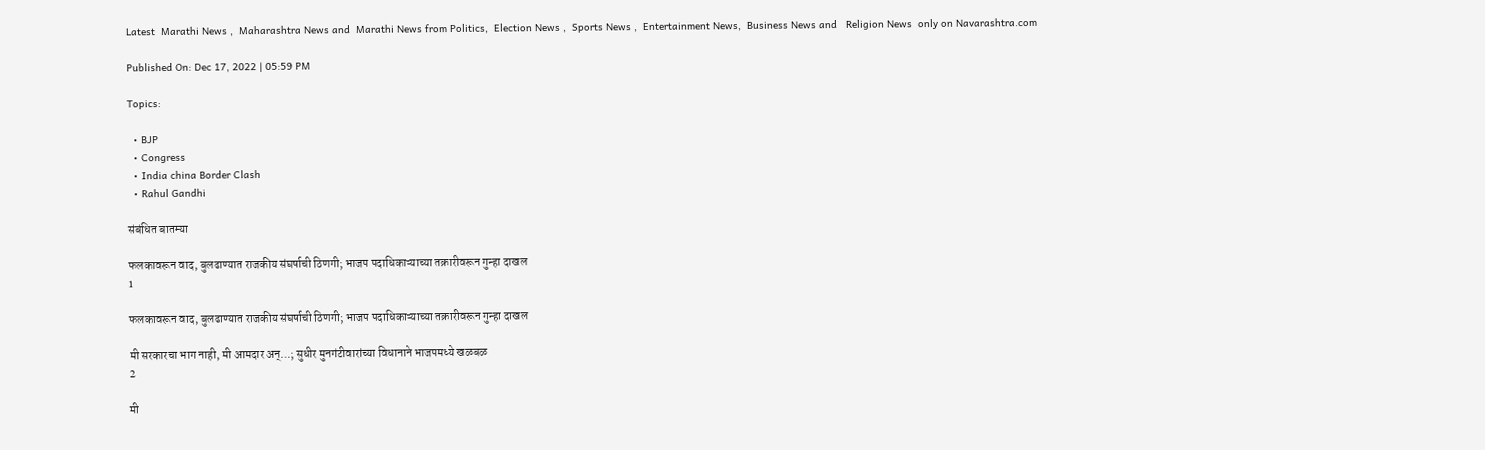Latest  Marathi News ,  Maharashtra News and  Marathi News from Politics,  Election News ,  Sports News ,  Entertainment News,  Business News and   Religion News  only on Navarashtra.com

Published On: Dec 17, 2022 | 05:59 PM

Topics:

  • BJP
  • Congress
  • India china Border Clash
  • Rahul Gandhi

संबंधित बातम्या

फलकावरून वाद, बुलढाण्यात राजकीय संघर्षाची ठिणगी; भाजप पदाधिकाऱ्याच्या तक्रारीवरून गुन्हा दाखल
1

फलकावरून वाद, बुलढाण्यात राजकीय संघर्षाची ठिणगी; भाजप पदाधिकाऱ्याच्या तक्रारीवरून गुन्हा दाखल

मी सरकारचा भाग नाही, मी आमदार अन्…; सुधीर मुनगंटीवारांच्या विधानाने भाजपमध्ये खळबळ
2

मी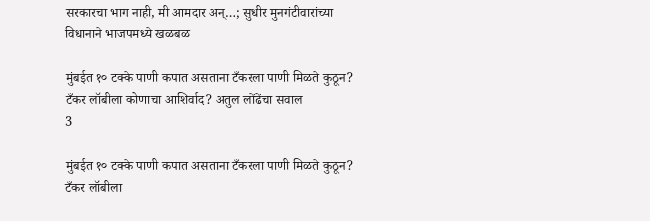सरकारचा भाग नाही, मी आमदार अन्…; सुधीर मुनगंटीवारांच्या विधानाने भाजपमध्ये खळबळ

मुंबईत १० टक्के पाणी कपात असताना टँकरला पाणी मिळते कुठून? टँकर लॉबीला कोणाचा आशिर्वाद? अतुल लोंढेंचा सवाल
3

मुंबईत १० टक्के पाणी कपात असताना टँकरला पाणी मिळते कुठून? टँकर लॉबीला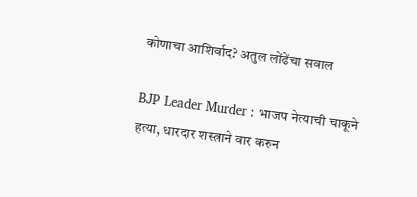कोणाचा आशिर्वाद? अतुल लोंढेंचा सवाल

BJP Leader Murder : भाजप नेत्याची चाकूने हत्या, धारदार शस्त्राने वार करुन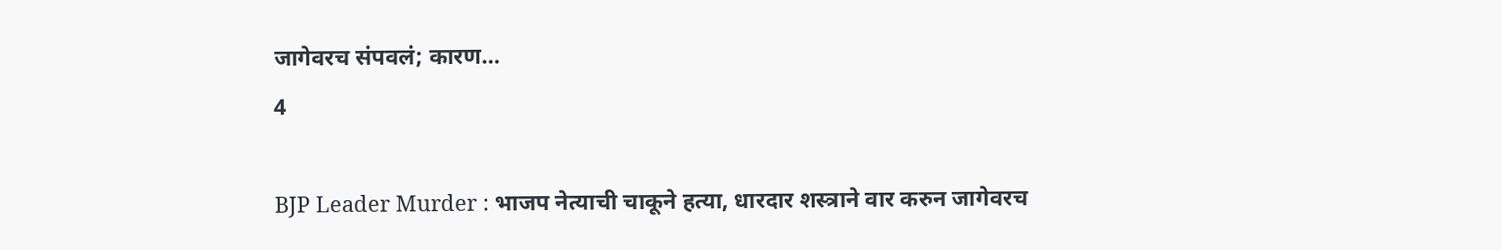जागेवरच संपवलं; कारण…
4

BJP Leader Murder : भाजप नेत्याची चाकूने हत्या, धारदार शस्त्राने वार करुन जागेवरच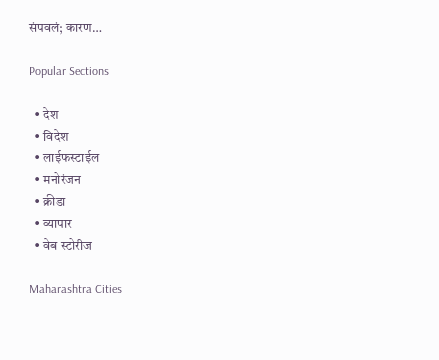संपवलं; कारण…

Popular Sections

  • देश
  • विदेश
  • लाईफस्टाईल
  • मनोरंजन
  • क्रीडा
  • व्यापार
  • वेब स्टोरीज

Maharashtra Cities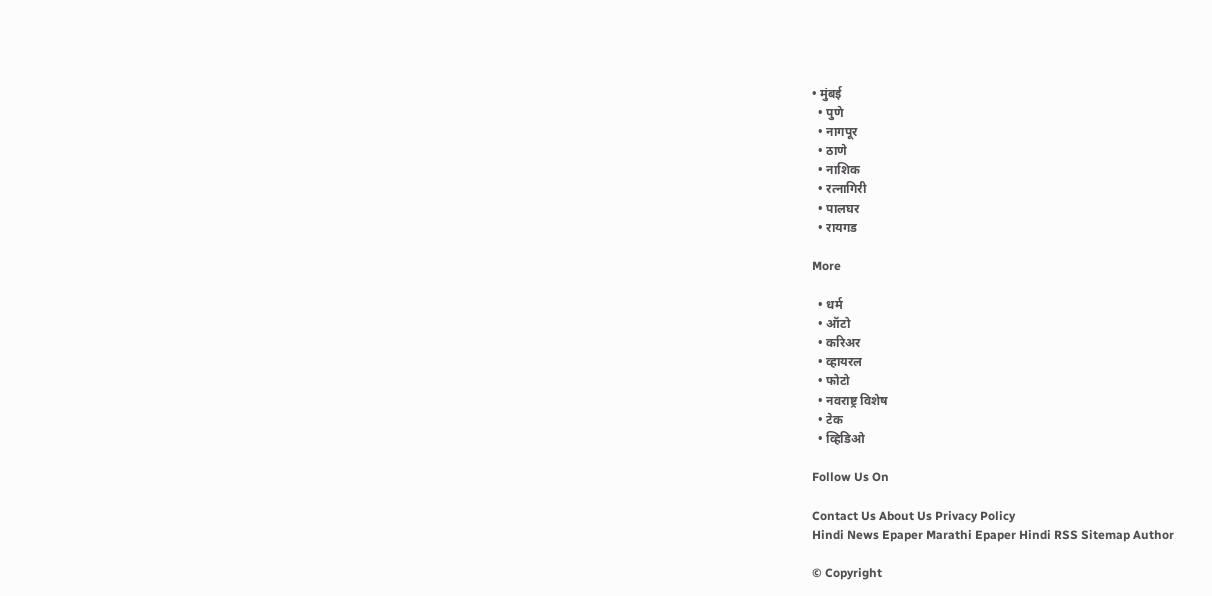• मुंबई
  • पुणे
  • नागपूर
  • ठाणे
  • नाशिक
  • रत्नागिरी
  • पालघर
  • रायगड

More

  • धर्म
  • ऑटो
  • करिअर
  • व्हायरल
  • फोटो
  • नवराष्ट्र विशेष
  • टेक
  • व्हिडिओ

Follow Us On

Contact Us About Us Privacy Policy
Hindi News Epaper Marathi Epaper Hindi RSS Sitemap Author

© Copyright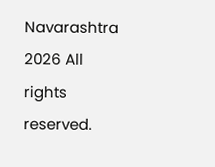Navarashtra 2026 All rights reserved.